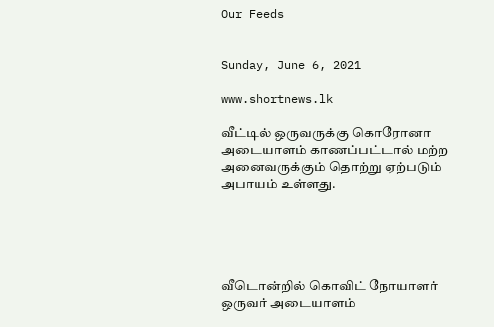Our Feeds


Sunday, June 6, 2021

www.shortnews.lk

வீட்டில் ஒருவருக்கு கொரோனா அடையாளம் காணப்பட்டால் மற்ற அனைவருக்கும் தொற்று ஏற்படும் அபாயம் உள்ளது.





வீடொன்றில் கொவிட் நோயாளர் ஒருவர் அடையாளம்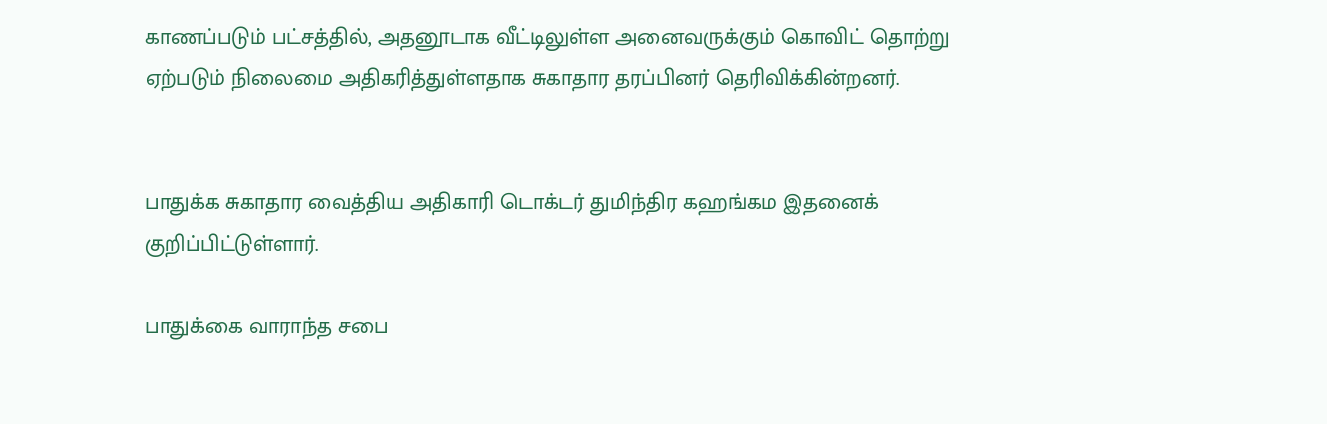காணப்படும் பட்சத்தில், அதனூடாக வீட்டிலுள்ள அனைவருக்கும் கொவிட் தொற்று ஏற்படும் நிலைமை அதிகரித்துள்ளதாக சுகாதார தரப்பினர் தெரிவிக்கின்றனர்.


பாதுக்க சுகாதார வைத்திய அதிகாரி டொக்டர் துமிந்திர கஹங்கம இதனைக் குறிப்பிட்டுள்ளார்.

பாதுக்கை வாராந்த சபை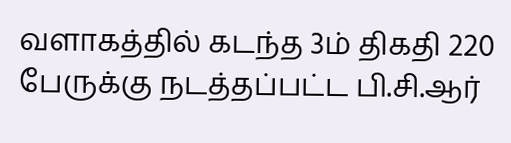வளாகத்தில் கடந்த 3ம் திகதி 220 பேருக்கு நடத்தப்பட்ட பி.சி.ஆர்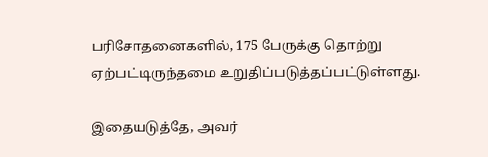பரிசோதனைகளில், 175 பேருக்கு தொற்று ஏற்பட்டிருந்தமை உறுதிப்படுத்தப்பட்டுள்ளது.

இதையடுத்தே, அவர்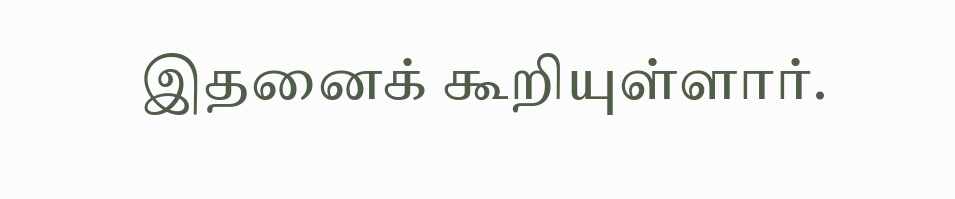இதனைக் கூறியுள்ளார்.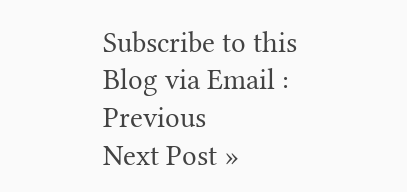Subscribe to this Blog via Email :
Previous
Next Post »